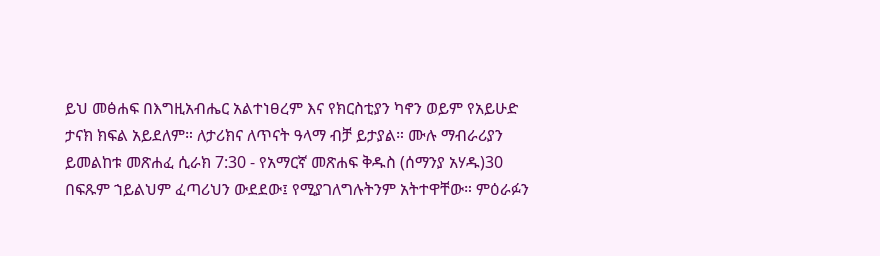ይህ መፅሐፍ በእግዚአብሔር አልተነፀረም እና የክርስቲያን ካኖን ወይም የአይሁድ ታናክ ክፍል አይደለም። ለታሪክና ለጥናት ዓላማ ብቻ ይታያል። ሙሉ ማብራሪያን ይመልከቱ መጽሐፈ ሲራክ 7:30 - የአማርኛ መጽሐፍ ቅዱስ (ሰማንያ አሃዱ)30 በፍጹም ኀይልህም ፈጣሪህን ውደደው፤ የሚያገለግሉትንም አትተዋቸው። ምዕራፉን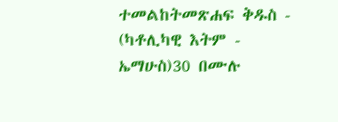ተመልከትመጽሐፍ ቅዱስ - (ካቶሊካዊ እትም - ኤማሁስ)30 በሙሉ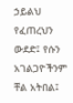ኃይልህ የፈጠረህን ውደድ፤ የሱን አገልጋዮችንም ቸል አትበል፤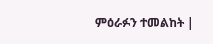ምዕራፉን ተመልከት |